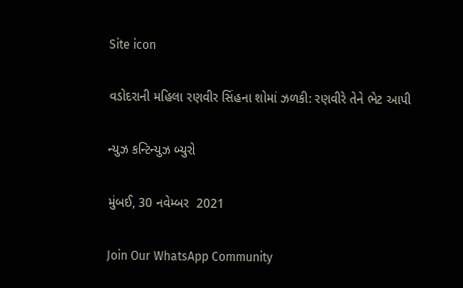Site icon

વડોદરાની મહિલા રણવીર સિંહના શોમાં ઝળકી: રણવીરે તેને ભેટ આપી

ન્યુઝ કન્ટિન્યુઝ બ્યુરો

મુંબઈ, 30 નવેમ્બર  2021

Join Our WhatsApp Community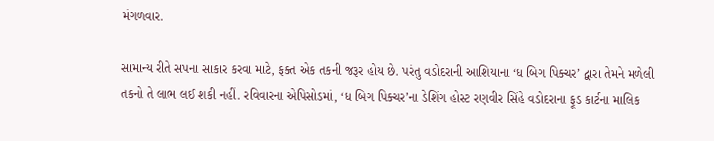મંગળવાર.

સામાન્ય રીતે સપના સાકાર કરવા માટે, ફક્ત એક તકની જરૂર હોય છે. પરંતુ વડોદરાની આશિયાના ‘ધ બિગ પિક્ચર’ દ્વારા તેમને મળેલી તકનો તે લાભ લઈ શકી નહીં. રવિવારના એપિસોડમાં, ‘ધ બિગ પિક્ચર’ના ડેશિંગ હોસ્ટ રણવીર સિંહે વડોદરાના ફૂડ કાર્ટના માલિક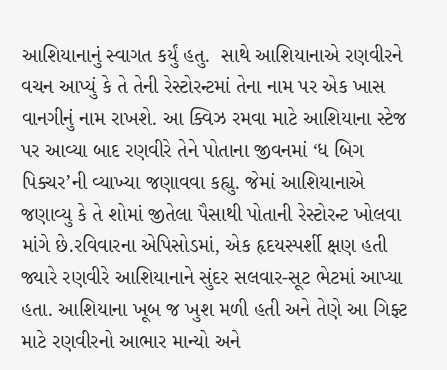આશિયાનાનું સ્વાગત કર્યું હતુ.  સાથે આશિયાનાએ રણવીરને વચન આપ્યું કે તે તેની રેસ્ટોરન્ટમાં તેના નામ પર એક ખાસ વાનગીનું નામ રાખશે. આ ક્વિઝ રમવા માટે આશિયાના સ્ટેજ પર આવ્યા બાદ રણવીરે તેને પોતાના જીવનમાં ‘ધ બિગ પિક્ચર’ની વ્યાખ્યા જણાવવા કહ્યુ. જેમાં આશિયાનાએ જણાવ્યુ કે તે શોમાં જીતેલા પૈસાથી પોતાની રેસ્ટોરન્ટ ખોલવા માંગે છે.રવિવારના એપિસોડમાં, એક હૃદયસ્પર્શી ક્ષણ હતી જ્યારે રણવીરે આશિયાનાને સુંદર સલવાર-સૂટ ભેટમાં આપ્યા હતા. આશિયાના ખૂબ જ ખુશ મળી હતી અને તેણે આ ગિફ્ટ માટે રણવીરનો આભાર માન્યો અને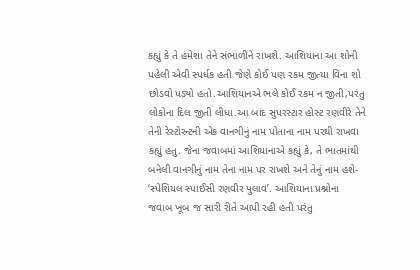કહ્યું કે તે હંમેશા તેને સંભાળીને રાખશે. આશિયાના આ શોની પહેલી એવી સ્પર્ધક હતી જેણે કોઈ પણ રકમ જીત્યા વિના શો છોડવો પડ્યો હતો.આશિયાનએ ભલે કોઈ રકમ ન જીતી,પરંતુ લોકોના દિલ જીતી લીધા.આ બાદ સુપરસ્ટાર હોસ્ટ રણવીરે તેને તેની રેસ્ટોરન્ટની એક વાનગીનું નામ પોતાના નામ પરથી રાખવા કહ્યું હતુ. જેના જવાબમાં આશિયાનાએ કહ્યું કે, તે ભાતમાંથી બનેલી વાનગીનું નામ તેના નામ પર રાખશે અને તેનું નામ હશે- ‘સ્પેશિયલ સ્પાઈસી રણવીર પુલાવ’. આશિયાના પ્રશ્નોના જવાબ ખૂબ જ સારી રીતે આપી રહી હતી પરંતુ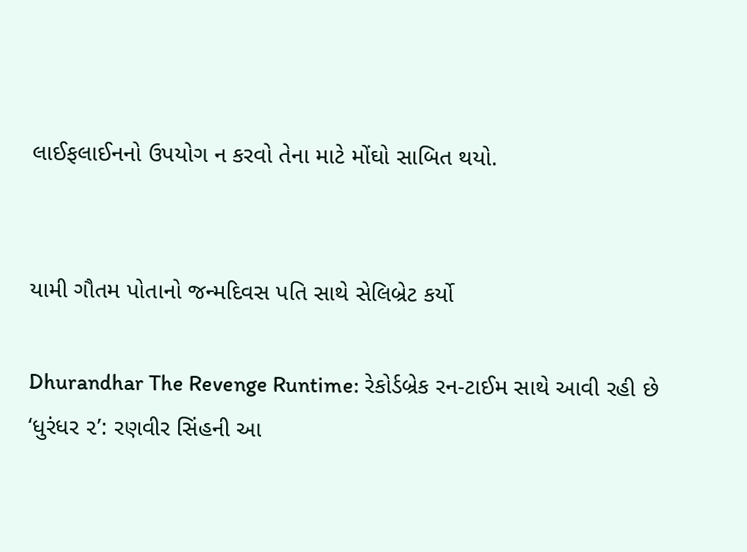લાઈફલાઈનનો ઉપયોગ ન કરવો તેના માટે મોંઘો સાબિત થયો.


યામી ગૌતમ પોતાનો જન્મદિવસ પતિ સાથે સેલિબ્રેટ કર્યો

Dhurandhar The Revenge Runtime: રેકોર્ડબ્રેક રન-ટાઈમ સાથે આવી રહી છે ‘ધુરંધર ૨’: રણવીર સિંહની આ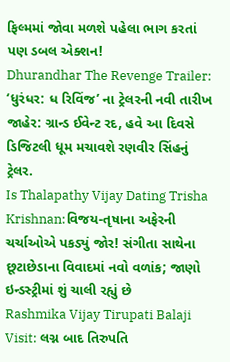ફિલ્મમાં જોવા મળશે પહેલા ભાગ કરતાં પણ ડબલ એક્શન!
Dhurandhar The Revenge Trailer: ‘ધુરંધર: ધ રિવિંજ’ ના ટ્રેલરની નવી તારીખ જાહેર: ગ્રાન્ડ ઈવેન્ટ રદ, હવે આ દિવસે ડિજિટલી ધૂમ મચાવશે રણવીર સિંહનું ટ્રેલર.
Is Thalapathy Vijay Dating Trisha Krishnan:વિજય-તૃષાના અફેરની ચર્ચાઓએ પકડ્યું જોર! સંગીતા સાથેના છૂટાછેડાના વિવાદમાં નવો વળાંક; જાણો ઇન્ડસ્ટ્રીમાં શું ચાલી રહ્યું છે
Rashmika Vijay Tirupati Balaji Visit: લગ્ન બાદ તિરુપતિ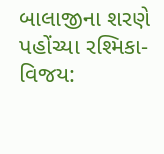બાલાજીના શરણે પહોંચ્યા રશ્મિકા-વિજય: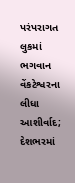પરંપરાગત લુકમાં ભગવાન વેંકટેશ્વરના લીધા આશીર્વાદ; દેશભરમાં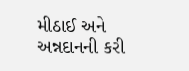મીઠાઈ અને અન્નદાનની કરી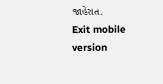જાહેરાત.
Exit mobile version